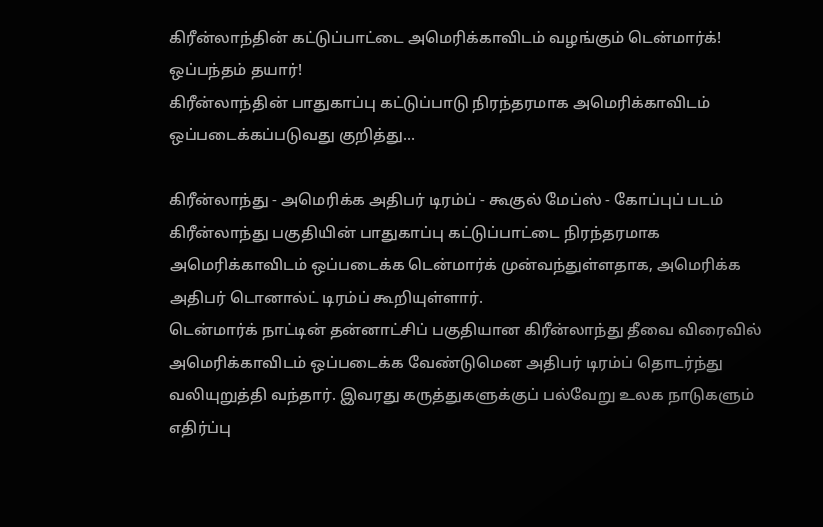கிரீன்லாந்தின் கட்டுப்பாட்டை அமெரிக்காவிடம் வழங்கும் டென்மார்க்! ஒப்பந்தம் தயார்!
கிரீன்லாந்தின் பாதுகாப்பு கட்டுப்பாடு நிரந்தரமாக அமெரிக்காவிடம் ஒப்படைக்கப்படுவது குறித்து...

கிரீன்லாந்து - அமெரிக்க அதிபர் டிரம்ப் - கூகுல் மேப்ஸ் - கோப்புப் படம்
கிரீன்லாந்து பகுதியின் பாதுகாப்பு கட்டுப்பாட்டை நிரந்தரமாக அமெரிக்காவிடம் ஒப்படைக்க டென்மார்க் முன்வந்துள்ளதாக, அமெரிக்க அதிபர் டொனால்ட் டிரம்ப் கூறியுள்ளார்.
டென்மார்க் நாட்டின் தன்னாட்சிப் பகுதியான கிரீன்லாந்து தீவை விரைவில் அமெரிக்காவிடம் ஒப்படைக்க வேண்டுமென அதிபர் டிரம்ப் தொடர்ந்து வலியுறுத்தி வந்தார். இவரது கருத்துகளுக்குப் பல்வேறு உலக நாடுகளும் எதிர்ப்பு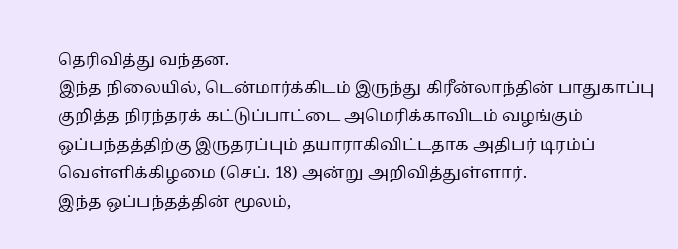தெரிவித்து வந்தன.
இந்த நிலையில், டென்மார்க்கிடம் இருந்து கிரீன்லாந்தின் பாதுகாப்பு குறித்த நிரந்தரக் கட்டுப்பாட்டை அமெரிக்காவிடம் வழங்கும் ஒப்பந்தத்திற்கு இருதரப்பும் தயாராகிவிட்டதாக அதிபர் டிரம்ப் வெள்ளிக்கிழமை (செப். 18) அன்று அறிவித்துள்ளார்.
இந்த ஒப்பந்தத்தின் மூலம்,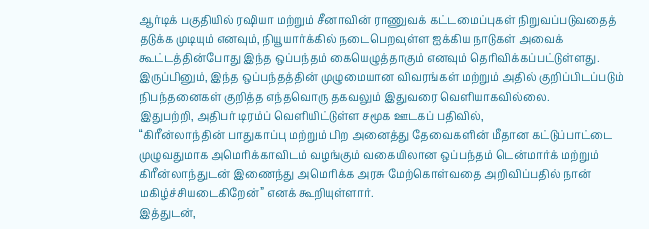ஆர்டிக் பகுதியில் ரஷியா மற்றும் சீனாவின் ராணுவக் கட்டமைப்புகள் நிறுவப்படுவதைத் தடுக்க முடியும் எனவும், நியூயார்க்கில் நடைபெறவுள்ள ஐக்கிய நாடுகள் அவைக் கூட்டத்தின்போது இந்த ஒப்பந்தம் கையெழுத்தாகும் எனவும் தெரிவிக்கப்பட்டுள்ளது.
இருப்பினும், இந்த ஒப்பந்தத்தின் முழுமையான விவரங்கள் மற்றும் அதில் குறிப்பிடப்படும் நிபந்தனைகள் குறித்த எந்தவொரு தகவலும் இதுவரை வெளியாகவில்லை.
இதுபற்றி, அதிபர் டிரம்ப் வெளியிட்டுள்ள சமூக ஊடகப் பதிவில்,
“கிரீன்லாந்தின் பாதுகாப்பு மற்றும் பிற அனைத்து தேவைகளின் மீதான கட்டுப்பாட்டை முழுவதுமாக அமெரிக்காவிடம் வழங்கும் வகையிலான ஒப்பந்தம் டென்மார்க் மற்றும் கிரீன்லாந்துடன் இணைந்து அமெரிக்க அரசு மேற்கொள்வதை அறிவிப்பதில் நான் மகிழ்ச்சியடைகிறேன்” எனக் கூறியுள்ளார்.
இத்துடன்,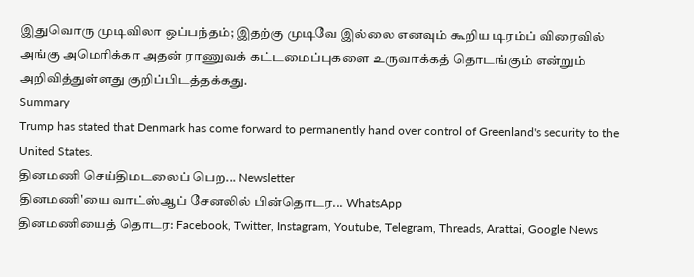இதுவொரு முடிவிலா ஒப்பந்தம்; இதற்கு முடிவே இல்லை எனவும் கூறிய டிரம்ப் விரைவில் அங்கு அமெரிக்கா அதன் ராணுவக் கட்டமைப்புகளை உருவாக்கத் தொடங்கும் என்றும் அறிவித்துள்ளது குறிப்பிடத்தக்கது.
Summary
Trump has stated that Denmark has come forward to permanently hand over control of Greenland's security to the United States.
தினமணி செய்திமடலைப் பெற... Newsletter
தினமணி'யை வாட்ஸ்ஆப் சேனலில் பின்தொடர... WhatsApp
தினமணியைத் தொடர: Facebook, Twitter, Instagram, Youtube, Telegram, Threads, Arattai, Google News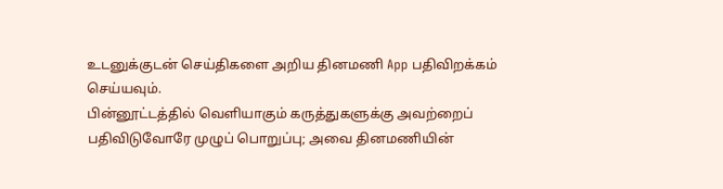உடனுக்குடன் செய்திகளை அறிய தினமணி App பதிவிறக்கம் செய்யவும்.
பின்னூட்டத்தில் வெளியாகும் கருத்துகளுக்கு அவற்றைப் பதிவிடுவோரே முழுப் பொறுப்பு; அவை தினமணியின்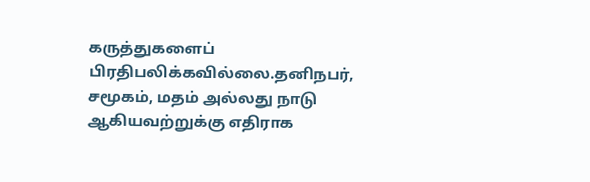கருத்துகளைப் பிரதிபலிக்கவில்லை.தனிநபர், சமூகம், மதம் அல்லது நாடு ஆகியவற்றுக்கு எதிராக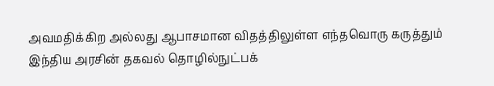அவமதிக்கிற அல்லது ஆபாசமான விதத்திலுள்ள எந்தவொரு கருத்தும் இந்திய அரசின் தகவல் தொழில்நுட்பக்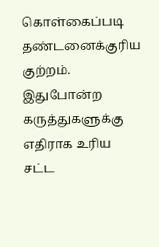கொள்கைப்படி தண்டனைக்குரிய குற்றம். இதுபோன்ற கருத்துகளுக்கு எதிராக உரிய சட்ட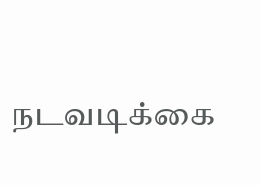நடவடிக்கை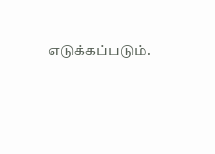எடுக்கப்படும்.